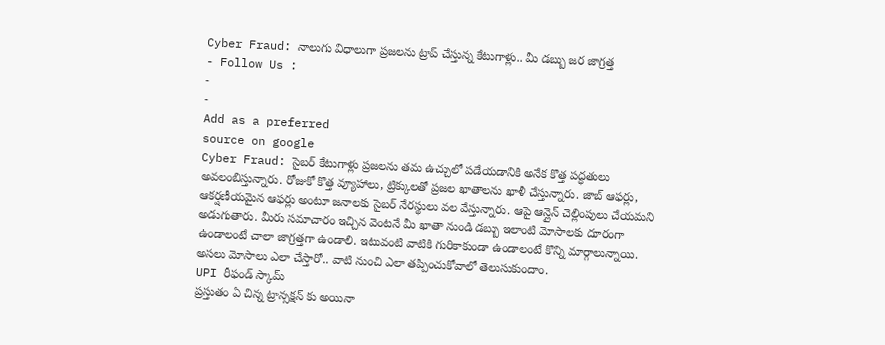Cyber Fraud: నాలుగు విధాలుగా ప్రజలను ట్రాప్ చేస్తున్న కేటుగాళ్లు.. మీ డబ్బు జర జాగ్రత్త
- Follow Us :
-
-
Add as a preferred
source on google
Cyber Fraud: సైబర్ కేటుగాళ్లు ప్రజలను తమ ఉచ్చులో పడేయడానికి అనేక కొత్త పద్ధతులు అవలంబిస్తున్నారు. రోజుకో కొత్త వ్యూహాలు, ట్రిక్కులతో ప్రజల ఖాతాలను ఖాళీ చేస్తున్నారు. జాబ్ ఆఫర్లు, ఆకర్షణీయమైన ఆఫర్లు అంటూ జనాలకు సైబర్ నేరస్థులు వల వేస్తున్నారు. ఆపై ఆన్లైన్ చెల్లింపులు చేయమని అడుగుతారు. మీరు సమాచారం ఇచ్చిన వెంటనే మీ ఖాతా నుండి డబ్బు ఇలాంటి మోసాలకు దూరంగా ఉండాలంటే చాలా జాగ్రత్తగా ఉండాలి. ఇటువంటి వాటికి గురికాకుండా ఉండాలంటే కొన్ని మార్గాలున్నాయి. అసలు మోసాలు ఎలా చేస్తారో.. వాటి నుంచి ఎలా తప్పించుకోవాలో తెలుసుకుందాం.
UPI రీఫండ్ స్కామ్
ప్రస్తుతం ఏ చిన్న ట్రాన్సక్షన్ కు అయినా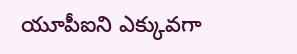యూపీఐని ఎక్కువగా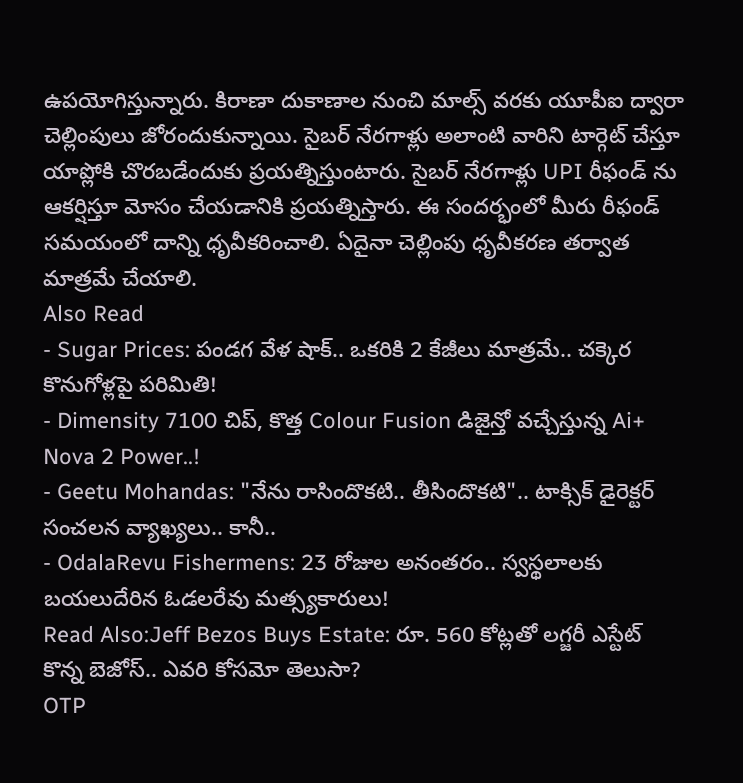ఉపయోగిస్తున్నారు. కిరాణా దుకాణాల నుంచి మాల్స్ వరకు యూపీఐ ద్వారా చెల్లింపులు జోరందుకున్నాయి. సైబర్ నేరగాళ్లు అలాంటి వారిని టార్గెట్ చేస్తూ యాప్లోకి చొరబడేందుకు ప్రయత్నిస్తుంటారు. సైబర్ నేరగాళ్లు UPI రీఫండ్ ను ఆకర్షిస్తూ మోసం చేయడానికి ప్రయత్నిస్తారు. ఈ సందర్భంలో మీరు రీఫండ్ సమయంలో దాన్ని ధృవీకరించాలి. ఏదైనా చెల్లింపు ధృవీకరణ తర్వాత మాత్రమే చేయాలి.
Also Read
- Sugar Prices: పండగ వేళ షాక్.. ఒకరికి 2 కేజీలు మాత్రమే.. చక్కెర కొనుగోళ్లపై పరిమితి!
- Dimensity 7100 చిప్, కొత్త Colour Fusion డిజైన్తో వచ్చేస్తున్న Ai+ Nova 2 Power..!
- Geetu Mohandas: "నేను రాసిందొకటి.. తీసిందొకటి".. టాక్సిక్ డైరెక్టర్ సంచలన వ్యాఖ్యలు.. కానీ..
- OdalaRevu Fishermens: 23 రోజుల అనంతరం.. స్వస్థలాలకు బయలుదేరిన ఓడలరేవు మత్స్యకారులు!
Read Also:Jeff Bezos Buys Estate: రూ. 560 కోట్లతో లగ్జరీ ఎస్టేట్ కొన్న బెజోస్.. ఎవరి కోసమో తెలుసా?
OTP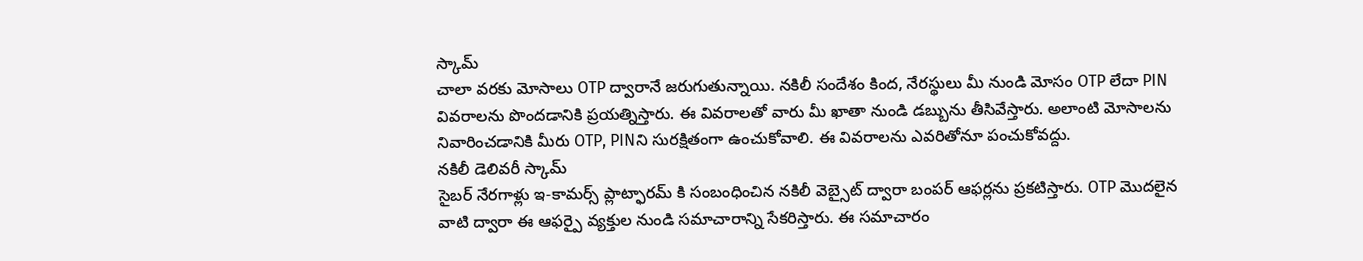స్కామ్
చాలా వరకు మోసాలు OTP ద్వారానే జరుగుతున్నాయి. నకిలీ సందేశం కింద, నేరస్థులు మీ నుండి మోసం OTP లేదా PIN వివరాలను పొందడానికి ప్రయత్నిస్తారు. ఈ వివరాలతో వారు మీ ఖాతా నుండి డబ్బును తీసివేస్తారు. అలాంటి మోసాలను నివారించడానికి మీరు OTP, PINని సురక్షితంగా ఉంచుకోవాలి. ఈ వివరాలను ఎవరితోనూ పంచుకోవద్దు.
నకిలీ డెలివరీ స్కామ్
సైబర్ నేరగాళ్లు ఇ-కామర్స్ ప్లాట్ఫారమ్ కి సంబంధించిన నకిలీ వెబ్సైట్ ద్వారా బంపర్ ఆఫర్లను ప్రకటిస్తారు. OTP మొదలైన వాటి ద్వారా ఈ ఆఫర్పై వ్యక్తుల నుండి సమాచారాన్ని సేకరిస్తారు. ఈ సమాచారం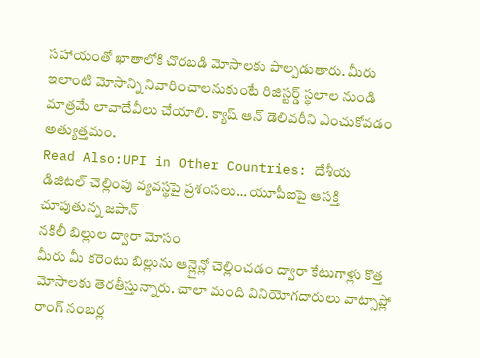సహాయంతో ఖాతాలోకి చొరబడి మోసాలకు పాల్పడుతారు. మీరు ఇలాంటి మోసాన్ని నివారించాలనుకుంటే రిజిస్టర్డ్ స్థలాల నుండి మాత్రమే లావాదేవీలు చేయాలి. క్యాష్ ఆన్ డెలివరీని ఎంచుకోవడం అత్యుత్తమం.
Read Also:UPI in Other Countries: దేశీయ డిజిటల్ చెల్లింపు వ్యవస్థపై ప్రశంసలు… యూపీఐపై ఆసక్తి చూపుతున్న జపాన్
నకిలీ బిల్లుల ద్వారా మోసం
మీరు మీ కరెంటు బిల్లును ఆన్లైన్లో చెల్లించడం ద్వారా కేటుగాళ్లు కొత్త మోసాలకు తెరతీస్తున్నారు. చాలా మంది వినియోగదారులు వాట్సాప్లో రాంగ్ నంబర్ల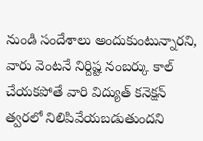నుండి సందేశాలు అందుకుంటున్నారని, వారు వెంటనే నిర్దిష్ట నంబర్కు కాల్ చేయకపోతే వారి విద్యుత్ కనెక్షన్ త్వరలో నిలిపివేయబడుతుందని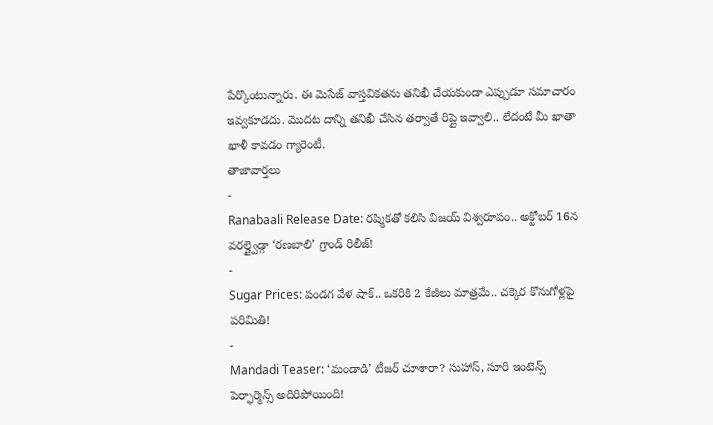పేర్కొంటున్నారు. ఈ మెసేజ్ వాస్తవికతను తనిఖీ చేయకుండా ఎప్పుడూ సమాచారం ఇవ్వకూడదు. మొదట దాన్ని తనిఖీ చేసిన తర్వాతే రిప్లై ఇవ్వాలి.. లేదంటే మీ ఖాతా ఖాళీ కావడం గ్యారెంటీ.
తాజావార్తలు
-
Ranabaali Release Date: రష్మికతో కలిసి విజయ్ విశ్వరూపం.. అక్టోబర్ 16న వరల్డ్వైడ్గా ‘రణబాలి’ గ్రాండ్ రిలీజ్!
-
Sugar Prices: పండగ వేళ షాక్.. ఒకరికి 2 కేజీలు మాత్రమే.. చక్కెర కొనుగోళ్లపై పరిమితి!
-
Mandadi Teaser: ‘మండాడి’ టీజర్ చూశారా? సుహాస్, సూరి ఇంటెన్స్ పెర్ఫార్మెన్స్ అదిరిపోయింది!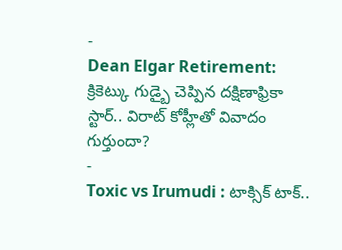-
Dean Elgar Retirement: క్రికెట్కు గుడ్బై చెప్పిన దక్షిణాఫ్రికా స్టార్.. విరాట్ కోహ్లీతో వివాదం గుర్తుందా?
-
Toxic vs Irumudi : టాక్సిక్ టాక్..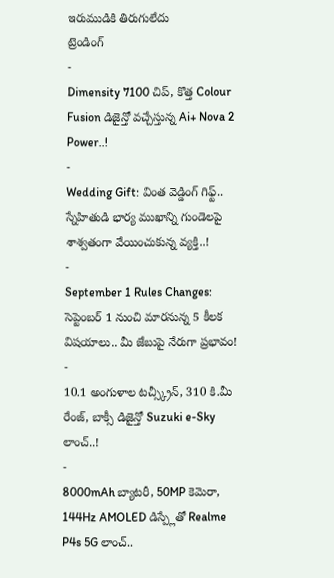ఇరుముడికి తిరుగులేదు
ట్రెండింగ్
-
Dimensity 7100 చిప్, కొత్త Colour Fusion డిజైన్తో వచ్చేస్తున్న Ai+ Nova 2 Power..!
-
Wedding Gift: వింత వెడ్డింగ్ గిఫ్ట్.. స్నేహితుడి భార్య ముఖాన్ని గుండెలపై శాశ్వతంగా వేయించుకున్న వ్యక్తి..!
-
September 1 Rules Changes: సెప్టెంబర్ 1 నుంచి మారనున్న 5 కీలక విషయాలు.. మీ జేబుపై నేరుగా ప్రభావం!
-
10.1 అంగుళాల టచ్స్క్రీన్, 310 కి.మీ రేంజ్, బాక్సీ డిజైన్తో Suzuki e-Sky లాంచ్..!
-
8000mAh బ్యాటరీ, 50MP కెమెరా, 144Hz AMOLED డిస్ప్లేతో Realme P4s 5G లాంచ్..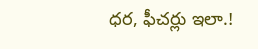ధర, ఫీచర్లు ఇలా.!